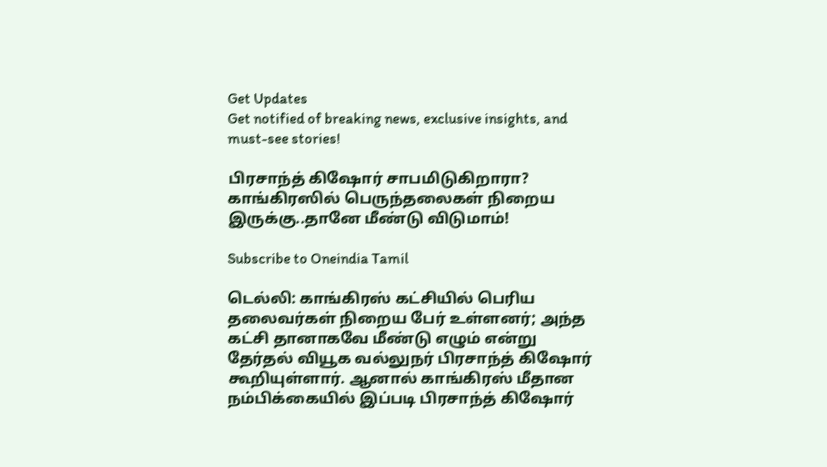Get Updates
Get notified of breaking news, exclusive insights, and must-see stories!

பிரசாந்த் கிஷோர் சாபமிடுகிறாரா? காங்கிரஸில் பெருந்தலைகள் நிறைய இருக்கு..தானே மீண்டு விடுமாம்!

Subscribe to Oneindia Tamil

டெல்லி: காங்கிரஸ் கட்சியில் பெரிய தலைவர்கள் நிறைய பேர் உள்ளனர்; அந்த கட்சி தானாகவே மீண்டு எழும் என்று தேர்தல் வியூக வல்லுநர் பிரசாந்த் கிஷோர் கூறியுள்ளார். ஆனால் காங்கிரஸ் மீதான நம்பிக்கையில் இப்படி பிரசாந்த் கிஷோர்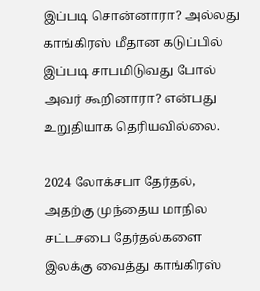இப்படி சொன்னாரா? அல்லது காங்கிரஸ் மீதான கடுப்பில் இப்படி சாபமிடுவது போல் அவர் கூறினாரா? என்பது உறுதியாக தெரியவில்லை.

2024 லோக்சபா தேர்தல், அதற்கு முந்தைய மாநில சட்டசபை தேர்தல்களை இலக்கு வைத்து காங்கிரஸ்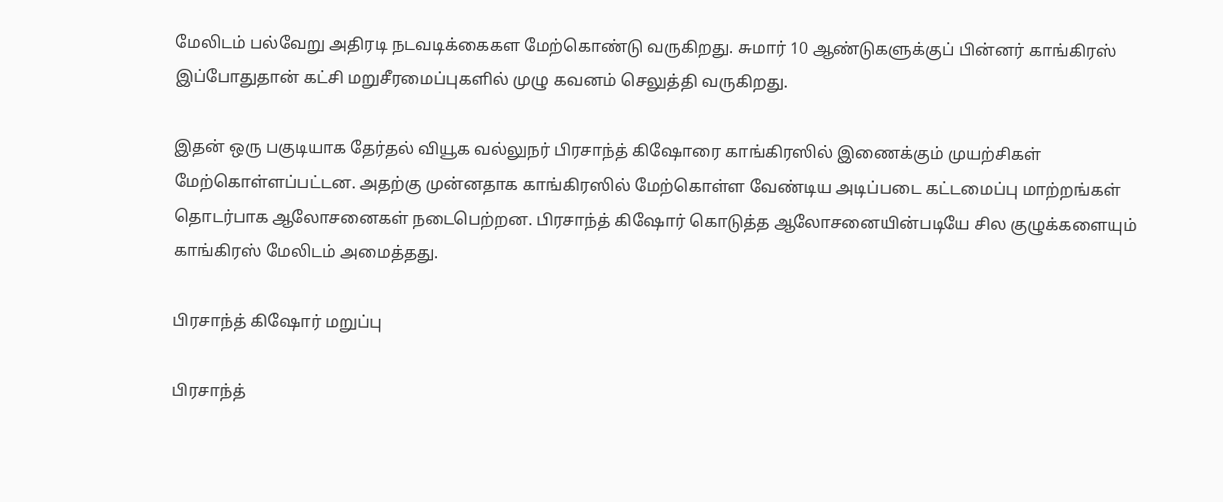மேலிடம் பல்வேறு அதிரடி நடவடிக்கைகள மேற்கொண்டு வருகிறது. சுமார் 10 ஆண்டுகளுக்குப் பின்னர் காங்கிரஸ் இப்போதுதான் கட்சி மறுசீரமைப்புகளில் முழு கவனம் செலுத்தி வருகிறது.

இதன் ஒரு பகுடியாக தேர்தல் வியூக வல்லுநர் பிரசாந்த் கிஷோரை காங்கிரஸில் இணைக்கும் முயற்சிகள் மேற்கொள்ளப்பட்டன. அதற்கு முன்னதாக காங்கிரஸில் மேற்கொள்ள வேண்டிய அடிப்படை கட்டமைப்பு மாற்றங்கள் தொடர்பாக ஆலோசனைகள் நடைபெற்றன. பிரசாந்த் கிஷோர் கொடுத்த ஆலோசனையின்படியே சில குழுக்களையும் காங்கிரஸ் மேலிடம் அமைத்தது.

பிரசாந்த் கிஷோர் மறுப்பு

பிரசாந்த்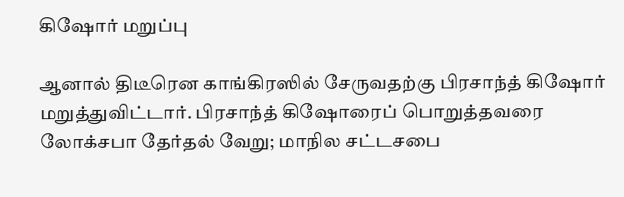கிஷோர் மறுப்பு

ஆனால் திடீரென காங்கிரஸில் சேருவதற்கு பிரசாந்த் கிஷோர் மறுத்துவிட்டார். பிரசாந்த் கிஷோரைப் பொறுத்தவரை லோக்சபா தேர்தல் வேறு; மாநில சட்டசபை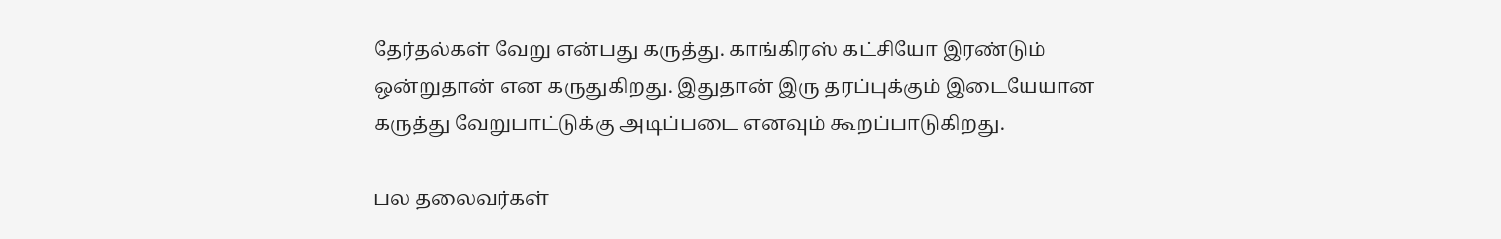தேர்தல்கள் வேறு என்பது கருத்து. காங்கிரஸ் கட்சியோ இரண்டும் ஒன்றுதான் என கருதுகிறது. இதுதான் இரு தரப்புக்கும் இடையேயான கருத்து வேறுபாட்டுக்கு அடிப்படை எனவும் கூறப்பாடுகிறது.

பல தலைவர்கள்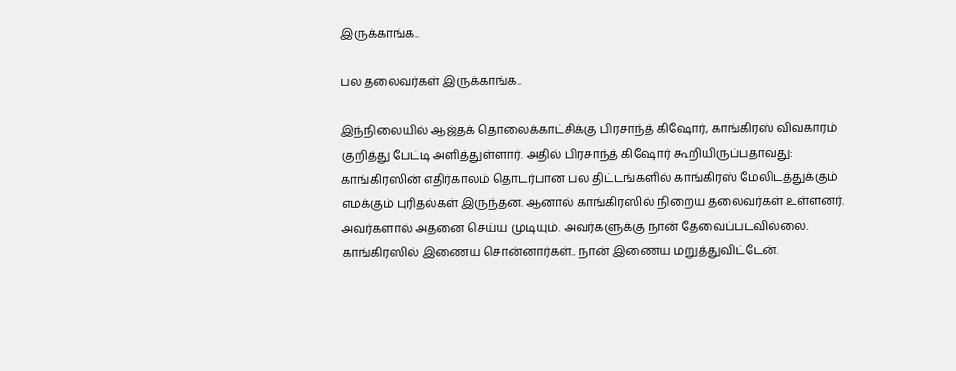இருக்காங்க..

பல தலைவர்கள் இருக்காங்க..

இந்நிலையில் ஆஜ்தக் தொலைக்காட்சிக்கு பிரசாந்த் கிஷோர், காங்கிரஸ் விவகாரம் குறித்து பேட்டி அளித்துள்ளார். அதில் பிரசாந்த் கிஷோர் கூறியிருப்பதாவது: காங்கிரஸின் எதிர்காலம் தொடர்பான பல திட்டங்களில் காங்கிரஸ் மேலிடத்துக்கும் எமக்கும் புரிதல்கள் இருந்தன. ஆனால் காங்கிரஸில் நிறைய தலைவர்கள் உள்ளனர். அவர்களால் அதனை செய்ய முடியும். அவர்களுக்கு நான் தேவைப்படவில்லை. காங்கிரஸில் இணைய சொன்னார்கள்.. நான் இணைய மறுத்துவிட்டேன்.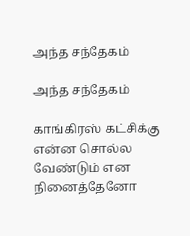அந்த சந்தேகம்

அந்த சந்தேகம்

காங்கிரஸ் கட்சிக்கு என்ன சொல்ல வேண்டும் என நினைத்தேனோ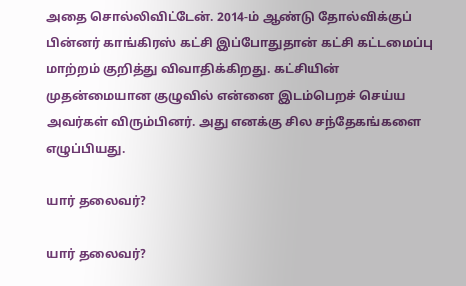அதை சொல்லிவிட்டேன். 2014-ம் ஆண்டு தோல்விக்குப் பின்னர் காங்கிரஸ் கட்சி இப்போதுதான் கட்சி கட்டமைப்பு மாற்றம் குறித்து விவாதிக்கிறது. கட்சியின் முதன்மையான குழுவில் என்னை இடம்பெறச் செய்ய அவர்கள் விரும்பினர். அது எனக்கு சில சந்தேகங்களை எழுப்பியது.

யார் தலைவர்?

யார் தலைவர்?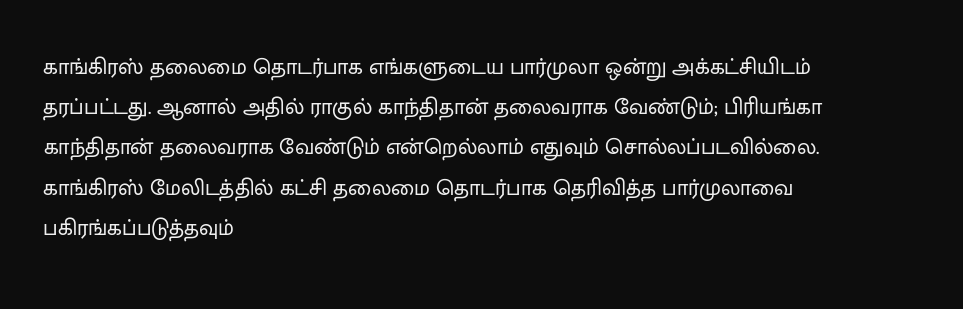காங்கிரஸ் தலைமை தொடர்பாக எங்களுடைய பார்முலா ஒன்று அக்கட்சியிடம் தரப்பட்டது. ஆனால் அதில் ராகுல் காந்திதான் தலைவராக வேண்டும்; பிரியங்கா காந்திதான் தலைவராக வேண்டும் என்றெல்லாம் எதுவும் சொல்லப்படவில்லை. காங்கிரஸ் மேலிடத்தில் கட்சி தலைமை தொடர்பாக தெரிவித்த பார்முலாவை பகிரங்கப்படுத்தவும்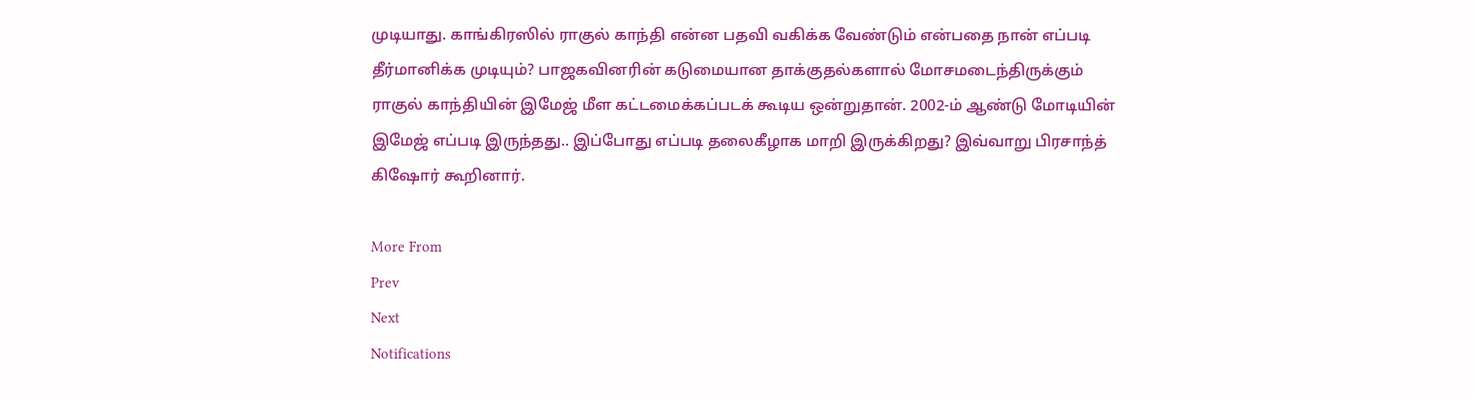முடியாது. காங்கிரஸில் ராகுல் காந்தி என்ன பதவி வகிக்க வேண்டும் என்பதை நான் எப்படி தீர்மானிக்க முடியும்? பாஜகவினரின் கடுமையான தாக்குதல்களால் மோசமடைந்திருக்கும் ராகுல் காந்தியின் இமேஜ் மீள கட்டமைக்கப்படக் கூடிய ஒன்றுதான். 2002-ம் ஆண்டு மோடியின் இமேஜ் எப்படி இருந்தது.. இப்போது எப்படி தலைகீழாக மாறி இருக்கிறது? இவ்வாறு பிரசாந்த் கிஷோர் கூறினார்.

More From
Prev
Next
Notifications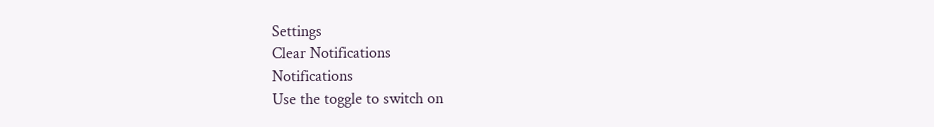Settings
Clear Notifications
Notifications
Use the toggle to switch on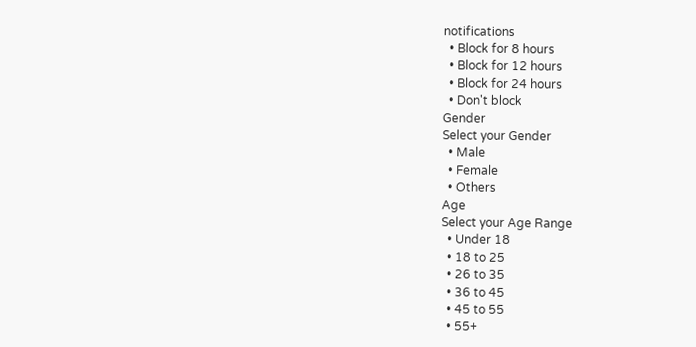notifications
  • Block for 8 hours
  • Block for 12 hours
  • Block for 24 hours
  • Don't block
Gender
Select your Gender
  • Male
  • Female
  • Others
Age
Select your Age Range
  • Under 18
  • 18 to 25
  • 26 to 35
  • 36 to 45
  • 45 to 55
  • 55+